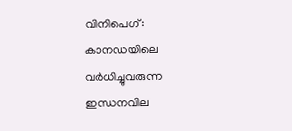വിനിപെഗ്: കാനഡയിലെ വർധിച്ചുവരുന്ന ഇന്ധനവില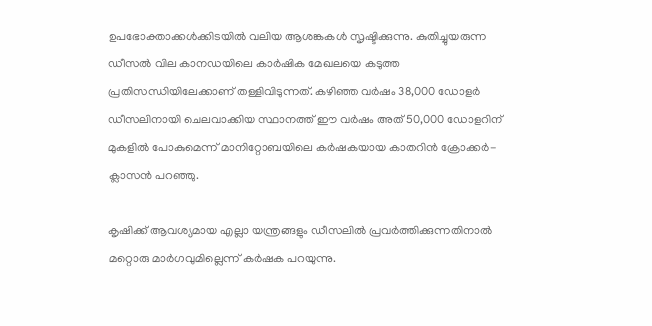ഉപഭോക്താക്കൾക്കിടയിൽ വലിയ ആശങ്കകൾ സൃഷ്ടിക്കുന്നു. കുതിച്ചുയരുന്ന ഡീസൽ വില കാനഡയിലെ കാർഷിക മേഖലയെ കടുത്ത പ്രതിസന്ധിയിലേക്കാണ് തള്ളിവിടുന്നത്. കഴിഞ്ഞ വർഷം 38,000 ഡോളർ ഡീസലിനായി ചെലവാക്കിയ സ്ഥാനത്ത് ഈ വർഷം അത് 50,000 ഡോളറിന് മുകളിൽ പോകുമെന്ന് മാനിറ്റോബയിലെ കർഷകയായ കാതറിൻ ക്രോക്കർ-ക്ലാസൻ പറഞ്ഞു.

കൃഷിക്ക് ആവശ്യമായ എല്ലാ യന്ത്രങ്ങളും ഡീസലിൽ പ്രവർത്തിക്കുന്നതിനാൽ മറ്റൊരു മാർഗവുമില്ലെന്ന് കർഷക പറയുന്നു.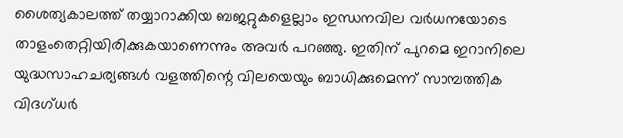ശൈത്യകാലത്ത് തയ്യാറാക്കിയ ബജറ്റുകളെല്ലാം ഇന്ധനവില വർധനയോടെ താളംതെറ്റിയിരിക്കുകയാണെന്നും അവർ പറഞ്ഞു. ഇതിന് പുറമെ ഇറാനിലെ യുദ്ധസാഹചര്യങ്ങൾ വളത്തിന്റെ വിലയെയും ബാധിക്കുമെന്ന് സാമ്പത്തിക വിദഗ്ധർ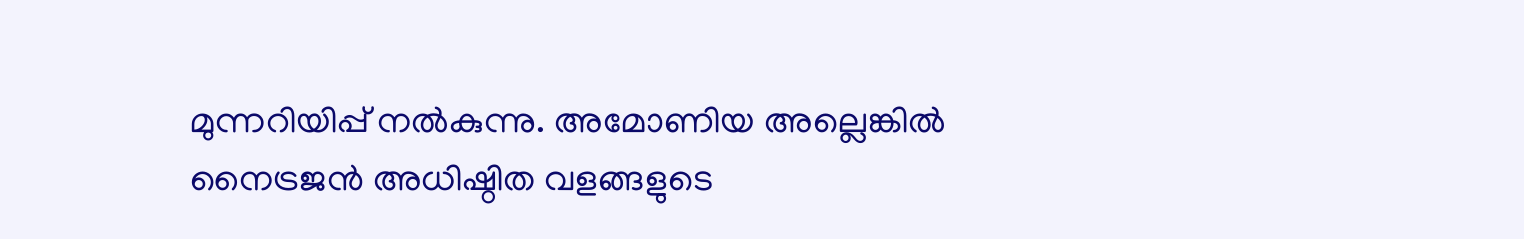മുന്നറിയിപ്പ് നൽകുന്നു. അമോണിയ അല്ലെങ്കിൽ നൈട്രജൻ അധിഷ്ഠിത വളങ്ങളുടെ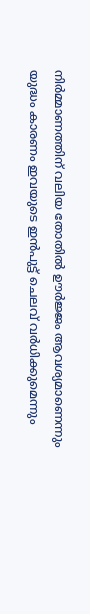നിർമ്മാണത്തിന് വലിയ തോതിൽ ഊർജ്ജം ആവശ്യമാണെന്നും യുദ്ധം കാരണം ഇവയുടെ ഇൻപുട്ട് ചെലവ് വർധിക്കുമെന്നും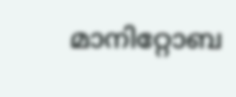മാനിറ്റോബ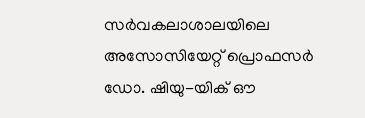സർവകലാശാലയിലെ അസോസിയേറ്റ് പ്രൊഫസർ ഡോ. ഷിയു-യിക് ഔ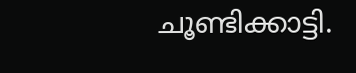ചൂണ്ടിക്കാട്ടി.